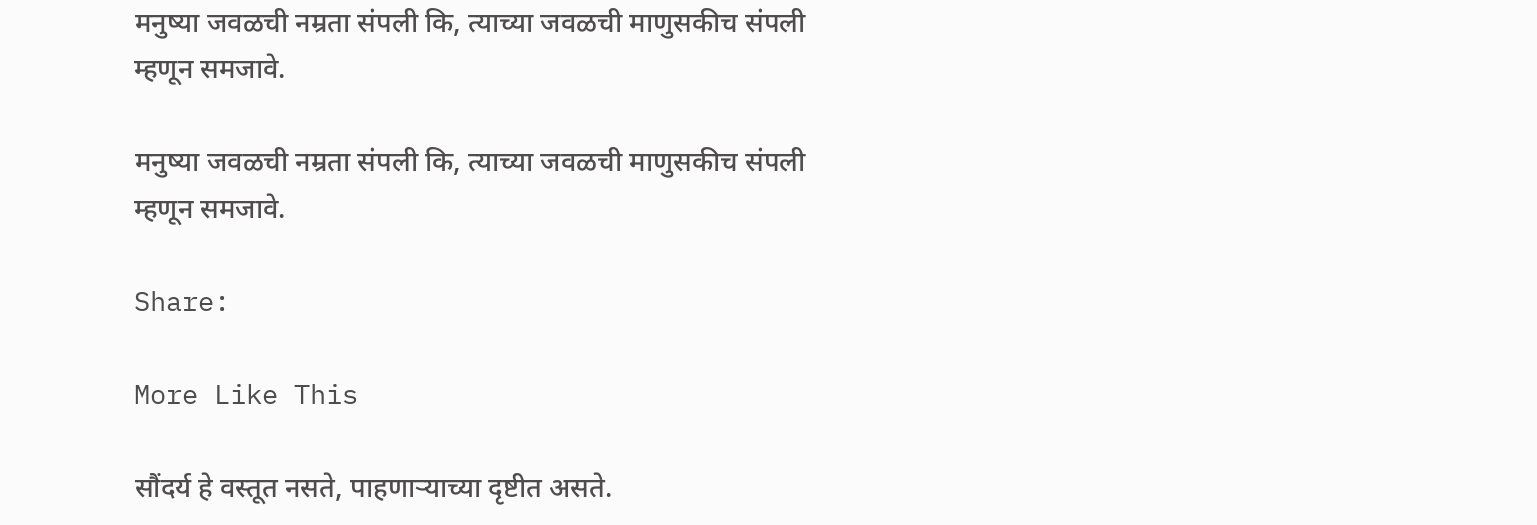मनुष्या जवळची नम्रता संपली कि, त्याच्या जवळची माणुसकीच संपली म्हणून समजावे.

मनुष्या जवळची नम्रता संपली कि, त्याच्या जवळची माणुसकीच संपली म्हणून समजावे.

Share:

More Like This

सौंदर्य हे वस्तूत नसते, पाहणाऱ्याच्या दृष्टीत असते.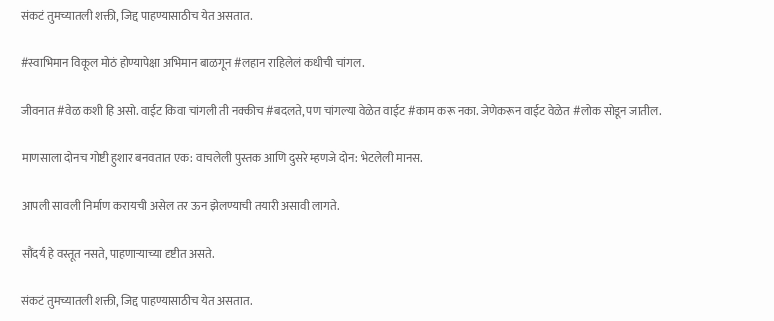संकटं तुमच्यातली शक्ती, जिद्द पाहण्यासाठीच येत असतात.

#स्वाभिमान विकूल मोठं होण्यापेक्षा अभिमान बाळगून #लहान राहिलेलं कधीची चांगल.

जीवनात #वेळ कशी हि असो. वाईट किवा चांगली ती नक्कीच #बदलते, पण चांगल्या वेळेत वाईट #काम करू नका. जेणेकरून वाईट वेळेत #लोक सोडून जातील.

माणसाला दोनच गोष्टी हुशार बनवतात एक: वाचलेली पुस्तक आणि दुसरे म्हणजे दोन: भेटलेली मानस.

आपली सावली निर्माण करायची असेल तर ऊन झेलण्याची तयारी असावी लागते.

सौंदर्य हे वस्तूत नसते, पाहणाऱ्याच्या दृष्टीत असते.

संकटं तुमच्यातली शक्ती, जिद्द पाहण्यासाठीच येत असतात.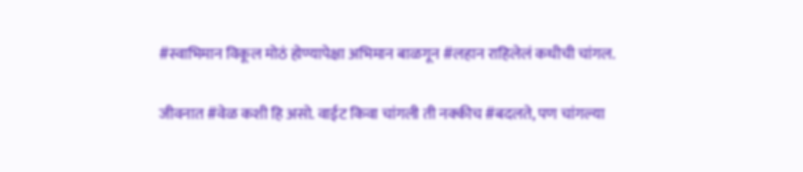#स्वाभिमान विकूल मोठं होण्यापेक्षा अभिमान बाळगून #लहान राहिलेलं कधीची चांगल.

जीवनात #वेळ कशी हि असो. वाईट किवा चांगली ती नक्कीच #बदलते, पण चांगल्या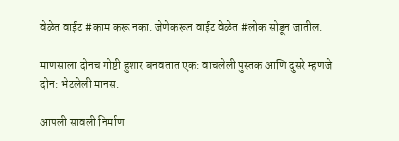वेळेत वाईट #काम करू नका. जेणेकरून वाईट वेळेत #लोक सोडून जातील.

माणसाला दोनच गोष्टी हुशार बनवतात एक: वाचलेली पुस्तक आणि दुसरे म्हणजे दोन: भेटलेली मानस.

आपली सावली निर्माण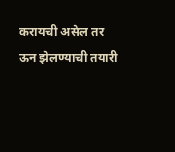करायची असेल तर ऊन झेलण्याची तयारी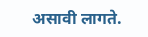असावी लागते.